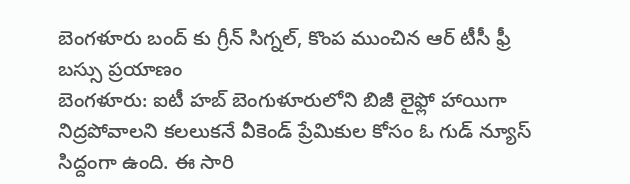బెంగళూరు బంద్ కు గ్రీన్ సిగ్నల్, కొంప ముంచిన ఆర్ టీసీ ఫ్రీ బస్సు ప్రయాణం
బెంగళూరు: ఐటీ హబ్ బెంగుళూరులోని బిజీ లైఫ్లో హాయిగా నిద్రపోవాలని కలలుకనే వీకెండ్ ప్రేమికుల కోసం ఓ గుడ్ న్యూస్ సిద్దంగా ఉంది. ఈ సారి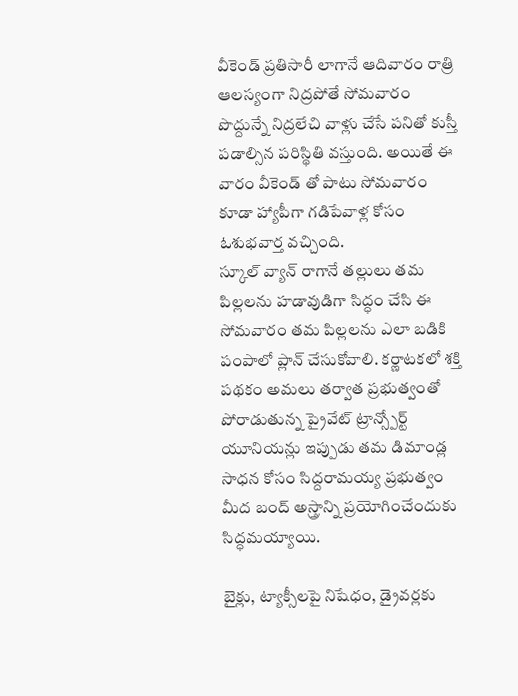వీకెండ్ ప్రతిసారీ లాగానే ఆదివారం రాత్రి ఆలస్యంగా నిద్రపోతే సోమవారం పొద్దున్నే నిద్రలేచి వాళ్లు చేసే పనితో కుస్తీ పడాల్సిన పరిస్థితి వస్తుంది. అయితే ఈ వారం వీకెండ్ తో పాటు సోమవారం కూడా హ్యాపీగా గడిపేవాళ్ల కోసం ఓశుభవార్త వచ్చింది.
స్కూల్ వ్యాన్ రాగానే తల్లులు తమ పిల్లలను హడావుడిగా సిద్ధం చేసి ఈ సోమవారం తమ పిల్లలను ఎలా బడికి పంపాలో ప్లాన్ చేసుకోవాలి. కర్ణాటకలో శక్తి పథకం అమలు తర్వాత ప్రభుత్వంతో పోరాడుతున్న ప్రైవేట్ ట్రాన్స్పోర్ట్ యూనియన్లు ఇప్పుడు తమ డిమాండ్ల సాధన కోసం సిద్దరామయ్య ప్రభుత్వం మీద బంద్ అస్త్రాన్ని ప్రయోగించేందుకు సిద్ధమయ్యాయి.

బైక్లు, ట్యాక్సీలపై నిషేధం, డ్రైవర్లకు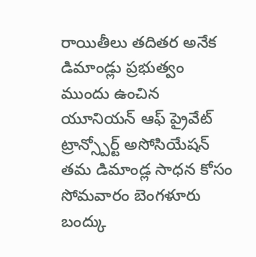రాయితీలు తదితర అనేక డిమాండ్లు ప్రభుత్వం ముందు ఉంచిన యూనియన్ ఆఫ్ ప్రైవేట్ ట్రాన్స్పోర్ట్ అసోసియేషన్ తమ డిమాండ్ల సాధన కోసం సోమవారం బెంగళూరు బంద్కు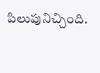పిలుపునిచ్చింది.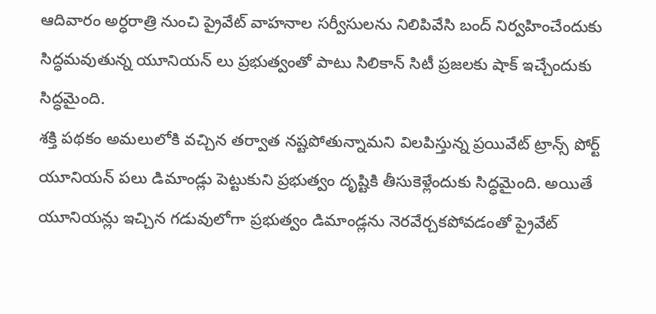ఆదివారం అర్ధరాత్రి నుంచి ప్రైవేట్ వాహనాల సర్వీసులను నిలిపివేసి బంద్ నిర్వహించేందుకు సిద్ధమవుతున్న యూనియన్ లు ప్రభుత్వంతో పాటు సిలికాన్ సిటీ ప్రజలకు షాక్ ఇచ్చేందుకు సిద్ధమైంది.
శక్తి పథకం అమలులోకి వచ్చిన తర్వాత నష్టపోతున్నామని విలపిస్తున్న ప్రయివేట్ ట్రాన్స్ పోర్ట్ యూనియన్ పలు డిమాండ్లు పెట్టుకుని ప్రభుత్వం దృష్టికి తీసుకెళ్లేందుకు సిద్ధమైంది. అయితే యూనియన్లు ఇచ్చిన గడువులోగా ప్రభుత్వం డిమాండ్లను నెరవేర్చకపోవడంతో ప్రైవేట్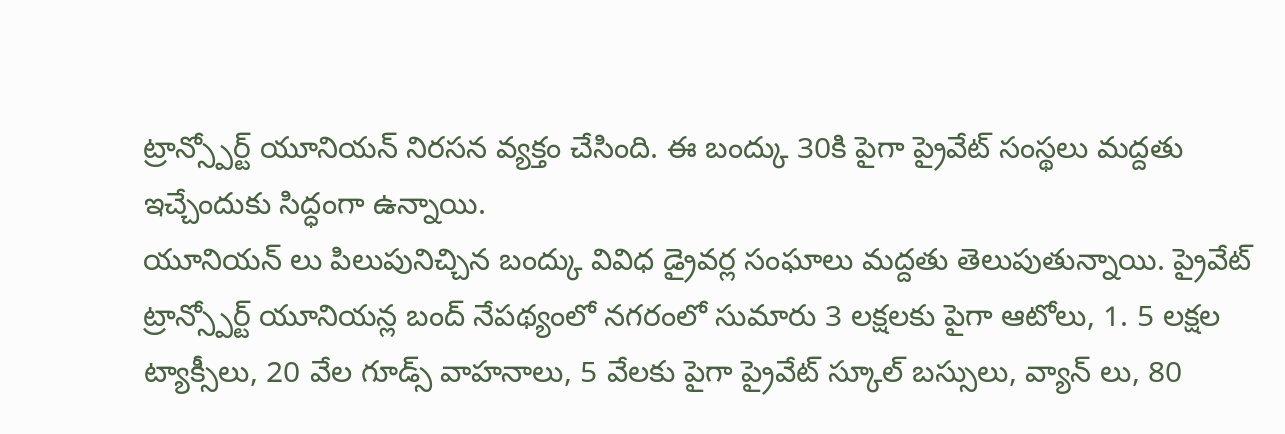ట్రాన్స్పోర్ట్ యూనియన్ నిరసన వ్యక్తం చేసింది. ఈ బంద్కు 30కి పైగా ప్రైవేట్ సంస్థలు మద్దతు ఇచ్చేందుకు సిద్ధంగా ఉన్నాయి.
యూనియన్ లు పిలుపునిచ్చిన బంద్కు వివిధ డ్రైవర్ల సంఘాలు మద్దతు తెలుపుతున్నాయి. ప్రైవేట్ ట్రాన్స్పోర్ట్ యూనియన్ల బంద్ నేపథ్యంలో నగరంలో సుమారు 3 లక్షలకు పైగా ఆటోలు, 1. 5 లక్షల ట్యాక్సీలు, 20 వేల గూడ్స్ వాహనాలు, 5 వేలకు పైగా ప్రైవేట్ స్కూల్ బస్సులు, వ్యాన్ లు, 80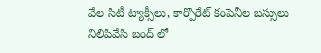వేల సిటీ ట్యాక్సీలు, కార్పొరేట్ కంపెనీల బస్సులు నిలిపివేసి బంద్ లో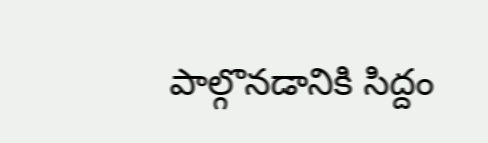పాల్గొనడానికి సిద్దం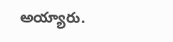అయ్యారు.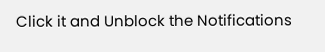Click it and Unblock the Notifications